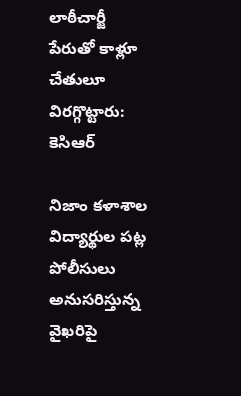లాఠీచార్జీ పేరుతో కాళ్లూ చేతులూ విరగ్గొట్టారు: కెసిఆర్

నిజాం కళాశాల విద్యార్థుల పట్ల పోలీసులు అనుసరిస్తున్న వైఖరిపై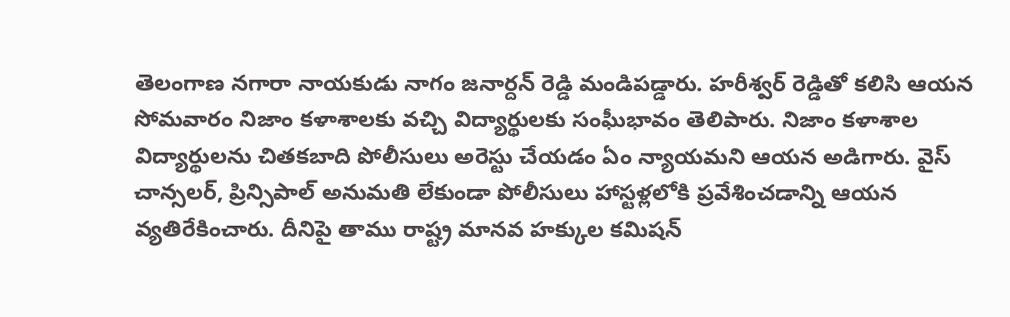తెలంగాణ నగారా నాయకుడు నాగం జనార్దన్ రెడ్డి మండిపడ్డారు. హరీశ్వర్ రెడ్డితో కలిసి ఆయన సోమవారం నిజాం కళాశాలకు వచ్చి విద్యార్థులకు సంఘీభావం తెలిపారు. నిజాం కళాశాల విద్యార్థులను చితకబాది పోలీసులు అరెస్టు చేయడం ఏం న్యాయమని ఆయన అడిగారు. వైస్ చాన్సలర్, ప్రిన్సిపాల్ అనుమతి లేకుండా పోలీసులు హాస్టళ్లలోకి ప్రవేశించడాన్ని ఆయన వ్యతిరేకించారు. దీనిపై తాము రాష్ట్ర మానవ హక్కుల కమిషన్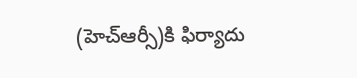(హెచ్ఆర్సీ)కి ఫిర్యాదు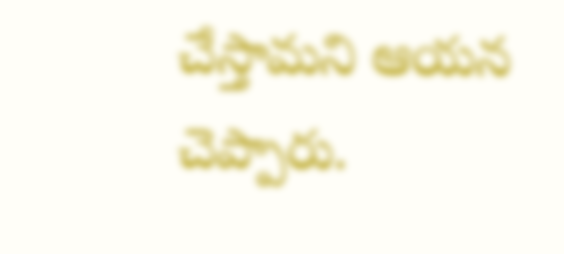చేస్తామని ఆయన చెప్పారు.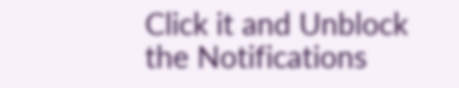Click it and Unblock the Notifications